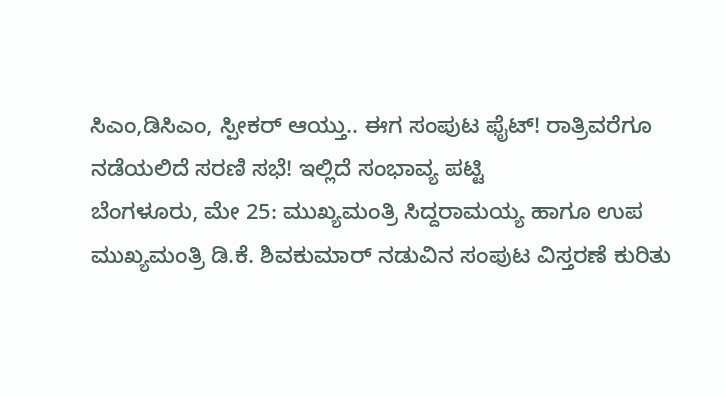ಸಿಎಂ,ಡಿಸಿಎಂ, ಸ್ಪೀಕರ್ ಆಯ್ತು.. ಈಗ ಸಂಪುಟ ಫೈಟ್! ರಾತ್ರಿವರೆಗೂ ನಡೆಯಲಿದೆ ಸರಣಿ ಸಭೆ! ಇಲ್ಲಿದೆ ಸಂಭಾವ್ಯ ಪಟ್ಟಿ
ಬೆಂಗಳೂರು, ಮೇ 25: ಮುಖ್ಯಮಂತ್ರಿ ಸಿದ್ದರಾಮಯ್ಯ ಹಾಗೂ ಉಪ ಮುಖ್ಯಮಂತ್ರಿ ಡಿ.ಕೆ. ಶಿವಕುಮಾರ್ ನಡುವಿನ ಸಂಪುಟ ವಿಸ್ತರಣೆ ಕುರಿತು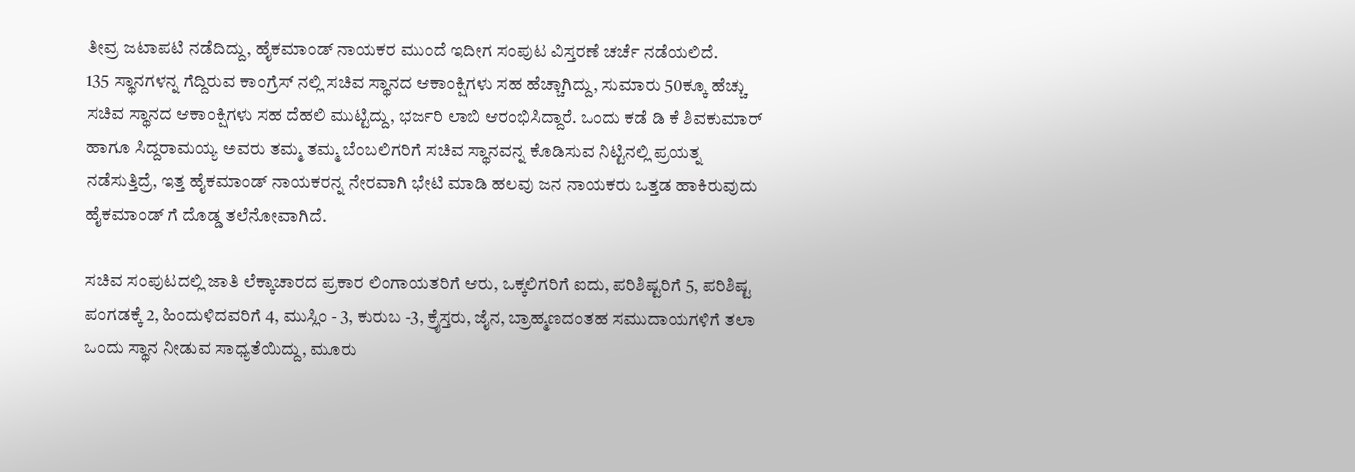ತೀವ್ರ ಜಟಾಪಟಿ ನಡೆದಿದ್ದು, ಹೈಕಮಾಂಡ್ ನಾಯಕರ ಮುಂದೆ ಇದೀಗ ಸಂಪುಟ ವಿಸ್ತರಣೆ ಚರ್ಚೆ ನಡೆಯಲಿದೆ.
135 ಸ್ಥಾನಗಳನ್ನ ಗೆದ್ದಿರುವ ಕಾಂಗ್ರೆಸ್ ನಲ್ಲಿ ಸಚಿವ ಸ್ಥಾನದ ಆಕಾಂಕ್ಷಿಗಳು ಸಹ ಹೆಚ್ಚಾಗಿದ್ದು, ಸುಮಾರು 50ಕ್ಕೂ ಹೆಚ್ಚು ಸಚಿವ ಸ್ಥಾನದ ಆಕಾಂಕ್ಷಿಗಳು ಸಹ ದೆಹಲಿ ಮುಟ್ಟಿದ್ದು, ಭರ್ಜರಿ ಲಾಬಿ ಆರಂಭಿಸಿದ್ದಾರೆ. ಒಂದು ಕಡೆ ಡಿ ಕೆ ಶಿವಕುಮಾರ್ ಹಾಗೂ ಸಿದ್ದರಾಮಯ್ಯ ಅವರು ತಮ್ಮ ತಮ್ಮ ಬೆಂಬಲಿಗರಿಗೆ ಸಚಿವ ಸ್ಥಾನವನ್ನ ಕೊಡಿಸುವ ನಿಟ್ಟಿನಲ್ಲಿ ಪ್ರಯತ್ನ ನಡೆಸುತ್ತಿದ್ರೆ, ಇತ್ತ ಹೈಕಮಾಂಡ್ ನಾಯಕರನ್ನ ನೇರವಾಗಿ ಭೇಟಿ ಮಾಡಿ ಹಲವು ಜನ ನಾಯಕರು ಒತ್ತಡ ಹಾಕಿರುವುದು ಹೈಕಮಾಂಡ್ ಗೆ ದೊಡ್ಡ ತಲೆನೋವಾಗಿದೆ.

ಸಚಿವ ಸಂಪುಟದಲ್ಲಿ ಜಾತಿ ಲೆಕ್ಕಾಚಾರದ ಪ್ರಕಾರ ಲಿಂಗಾಯತರಿಗೆ ಆರು, ಒಕ್ಕಲಿಗರಿಗೆ ಐದು, ಪರಿಶಿಷ್ಟರಿಗೆ 5, ಪರಿಶಿಷ್ಟ ಪಂಗಡಕ್ಕೆ 2, ಹಿಂದುಳಿದವರಿಗೆ 4, ಮುಸ್ಲಿಂ - 3, ಕುರುಬ -3, ಕ್ರೈಸ್ತರು, ಜೈನ, ಬ್ರಾಹ್ಮಣದಂತಹ ಸಮುದಾಯಗಳಿಗೆ ತಲಾ ಒಂದು ಸ್ಥಾನ ನೀಡುವ ಸಾಧ್ಯತೆಯಿದ್ದು, ಮೂರು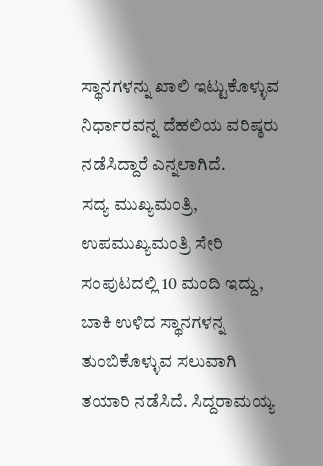ಸ್ಥಾನಗಳನ್ನು ಖಾಲಿ ಇಟ್ಟುಕೊಳ್ಳುವ ನಿರ್ಧಾರವನ್ನ ದೆಹಲಿಯ ವರಿಷ್ಠರು ನಡೆಸಿದ್ದಾರೆ ಎನ್ನಲಾಗಿದೆ.
ಸದ್ಯ ಮುಖ್ಯಮಂತ್ರಿ, ಉಪಮುಖ್ಯಮಂತ್ರಿ ಸೇರಿ ಸಂಪುಟದಲ್ಲಿ 10 ಮಂದಿ ಇದ್ದು, ಬಾಕಿ ಉಳಿದ ಸ್ಥಾನಗಳನ್ನ ತುಂಬಿಕೊಳ್ಳುವ ಸಲುವಾಗಿ ತಯಾರಿ ನಡೆಸಿದೆ. ಸಿದ್ದರಾಮಯ್ಯ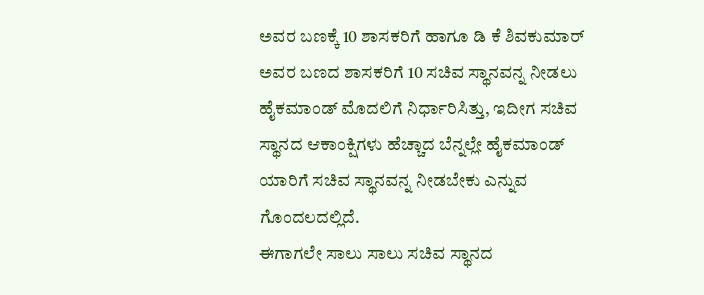ಅವರ ಬಣಕ್ಕೆ 10 ಶಾಸಕರಿಗೆ ಹಾಗೂ ಡಿ ಕೆ ಶಿವಕುಮಾರ್ ಅವರ ಬಣದ ಶಾಸಕರಿಗೆ 10 ಸಚಿವ ಸ್ಥಾನವನ್ನ ನೀಡಲು ಹೈಕಮಾಂಡ್ ಮೊದಲಿಗೆ ನಿರ್ಧಾರಿಸಿತ್ತು, ಇದೀಗ ಸಚಿವ ಸ್ಥಾನದ ಆಕಾಂಕ್ಷಿಗಳು ಹೆಚ್ಚಾದ ಬೆನ್ನಲ್ಲೇ ಹೈಕಮಾಂಡ್ ಯಾರಿಗೆ ಸಚಿವ ಸ್ಥಾನವನ್ನ ನೀಡಬೇಕು ಎನ್ನುವ ಗೊಂದಲದಲ್ಲಿದೆ.
ಈಗಾಗಲೇ ಸಾಲು ಸಾಲು ಸಚಿವ ಸ್ಥಾನದ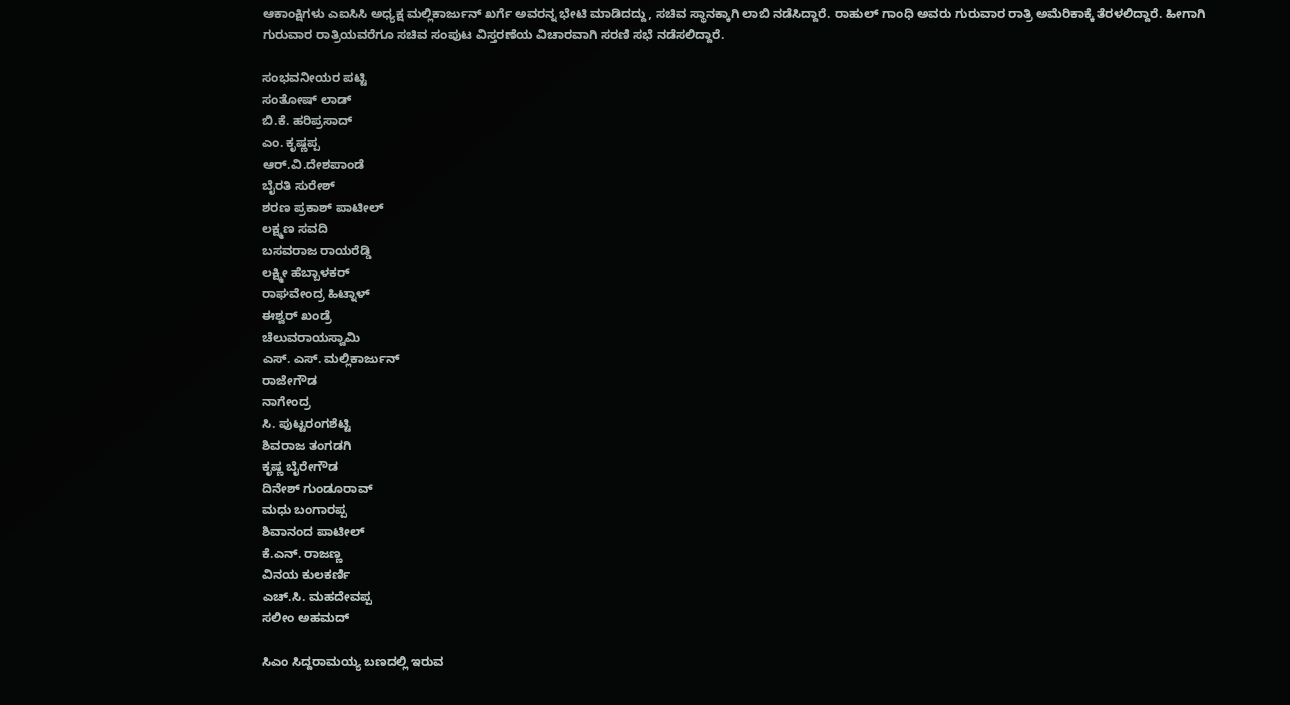ಆಕಾಂಕ್ಷಿಗಳು ಎಐಸಿಸಿ ಅಧ್ಯಕ್ಷ ಮಲ್ಲಿಕಾರ್ಜುನ್ ಖರ್ಗೆ ಅವರನ್ನ ಭೇಟಿ ಮಾಡಿದದ್ದು, ಸಚಿವ ಸ್ಥಾನಕ್ಕಾಗಿ ಲಾಬಿ ನಡೆಸಿದ್ದಾರೆ. ರಾಹುಲ್ ಗಾಂಧಿ ಅವರು ಗುರುವಾರ ರಾತ್ರಿ ಅಮೆರಿಕಾಕ್ಕೆ ತೆರಳಲಿದ್ದಾರೆ. ಹೀಗಾಗಿ ಗುರುವಾರ ರಾತ್ರಿಯವರೆಗೂ ಸಚಿವ ಸಂಪುಟ ವಿಸ್ತರಣೆಯ ವಿಚಾರವಾಗಿ ಸರಣಿ ಸಭೆ ನಡೆಸಲಿದ್ದಾರೆ.

ಸಂಭವನೀಯರ ಪಟ್ಟಿ
ಸಂತೋಷ್ ಲಾಡ್
ಬಿ.ಕೆ. ಹರಿಪ್ರಸಾದ್
ಎಂ. ಕೃಷ್ಣಪ್ಪ
ಆರ್.ವಿ.ದೇಶಪಾಂಡೆ
ಬೈರತಿ ಸುರೇಶ್
ಶರಣ ಪ್ರಕಾಶ್ ಪಾಟೀಲ್
ಲಕ್ಷ್ಮಣ ಸವದಿ
ಬಸವರಾಜ ರಾಯರೆಡ್ಡಿ
ಲಕ್ಷ್ಮೀ ಹೆಬ್ಬಾಳಕರ್
ರಾಘವೇಂದ್ರ ಹಿಟ್ನಾಳ್
ಈಶ್ವರ್ ಖಂಡ್ರೆ
ಚೆಲುವರಾಯಸ್ವಾಮಿ
ಎಸ್. ಎಸ್. ಮಲ್ಲಿಕಾರ್ಜುನ್
ರಾಜೇಗೌಡ
ನಾಗೇಂದ್ರ
ಸಿ. ಪುಟ್ಟರಂಗಶೆಟ್ಟಿ
ಶಿವರಾಜ ತಂಗಡಗಿ
ಕೃಷ್ಣ ಬೈರೇಗೌಡ
ದಿನೇಶ್ ಗುಂಡೂರಾವ್
ಮಧು ಬಂಗಾರಪ್ಪ
ಶಿವಾನಂದ ಪಾಟೀಲ್
ಕೆ.ಎನ್. ರಾಜಣ್ಣ
ವಿನಯ ಕುಲಕರ್ಣಿ
ಎಚ್.ಸಿ. ಮಹದೇವಪ್ಪ
ಸಲೀಂ ಅಹಮದ್

ಸಿಎಂ ಸಿದ್ದರಾಮಯ್ಯ ಬಣದಲ್ಲಿ ಇರುವ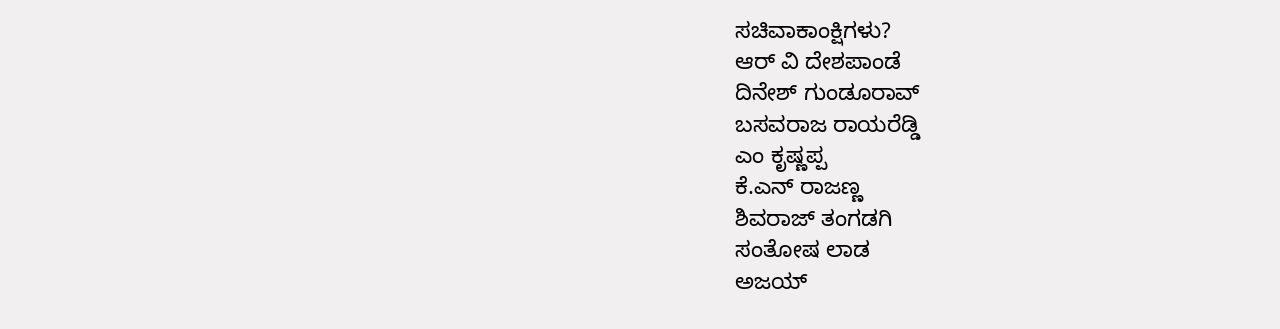ಸಚಿವಾಕಾಂಕ್ಷಿಗಳು?
ಆರ್ ವಿ ದೇಶಪಾಂಡೆ
ದಿನೇಶ್ ಗುಂಡೂರಾವ್
ಬಸವರಾಜ ರಾಯರೆಡ್ಡಿ
ಎಂ ಕೃಷ್ಣಪ್ಪ
ಕೆ.ಎನ್ ರಾಜಣ್ಣ
ಶಿವರಾಜ್ ತಂಗಡಗಿ
ಸಂತೋಷ ಲಾಡ
ಅಜಯ್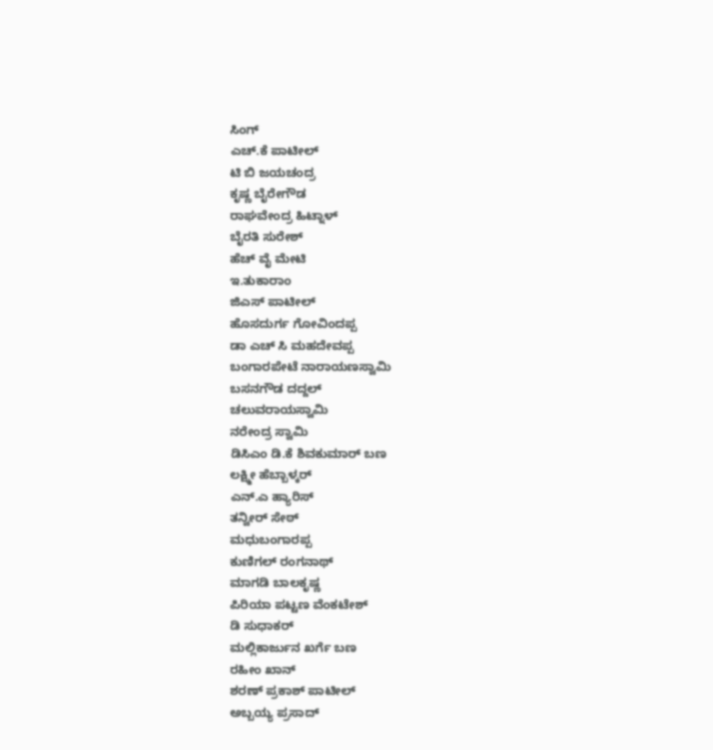ಸಿಂಗ್
ಎಚ್.ಕೆ ಪಾಟೀಲ್
ಟಿ ಬಿ ಜಯಚಂದ್ರ
ಕೃಷ್ಣ ಬೈರೇಗೌಡ
ರಾಘವೇಂದ್ರ ಹಿಟ್ನಾಳ್
ಬೈರತಿ ಸುರೇಶ್
ಹೆಚ್ ವೈ ಮೇಟಿ
ಇ.ತುಕಾರಾಂ
ಜಿಎಸ್ ಪಾಟೀಲ್
ಹೊಸದುರ್ಗ ಗೋವಿಂದಪ್ಪ
ಡಾ ಎಚ್ ಸಿ ಮಹದೇವಪ್ಪ
ಬಂಗಾರಪೇಟೆ ನಾರಾಯಣಸ್ವಾಮಿ
ಬಸನಗೌಡ ದದ್ದಲ್
ಚಲುವರಾಯಸ್ವಾಮಿ
ನರೇಂದ್ರ ಸ್ವಾಮಿ
ಡಿಸಿಎಂ ಡಿ.ಕೆ ಶಿವಕುಮಾರ್ ಬಣ
ಲಕ್ಷ್ಮೀ ಹೆಬ್ಬಾಳ್ಕರ್
ಎನ್.ಎ ಹ್ಯಾರಿಸ್
ತನ್ವೀರ್ ಸೇಠ್
ಮಧುಬಂಗಾರಪ್ಪ
ಕುಣಿಗಲ್ ರಂಗನಾಥ್
ಮಾಗಡಿ ಬಾಲಕೃಷ್ಣ
ಪಿರಿಯಾ ಪಟ್ಟಣ ವೆಂಕಟೇಶ್
ಡಿ ಸುಧಾಕರ್
ಮಲ್ಲಿಕಾರ್ಜುನ ಖರ್ಗೆ ಬಣ
ರಹೀಂ ಖಾನ್
ಶರಣ್ ಪ್ರಕಾಶ್ ಪಾಟೀಲ್
ಅಬ್ಬಯ್ಯ ಪ್ರಸಾದ್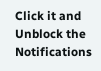Click it and Unblock the Notifications